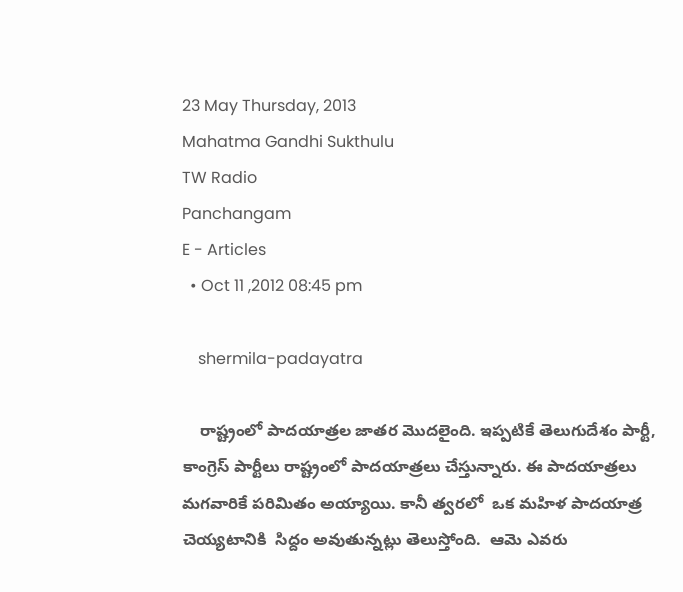23 May Thursday, 2013
Mahatma Gandhi Sukthulu
TW Radio
Panchangam
E - Articles
  • Oct 11 ,2012 08:45 pm

    shermila-padayatra

    రాష్ట్రంలో పాదయాత్రల జాతర మొదలైంది. ఇప్పటికే తెలుగుదేశం పార్టీ, కాంగ్రెస్ పార్టీలు రాష్ట్రంలో పాదయాత్రలు చేస్తున్నారు. ఈ పాదయాత్రలు మగవారికే పరిమితం అయ్యాయి. కానీ త్వరలో  ఒక మహిళ పాదయాత్ర చెయ్యటానికి  సిద్దం అవుతున్నట్లు తెలుస్తోంది.  ఆమె ఎవరు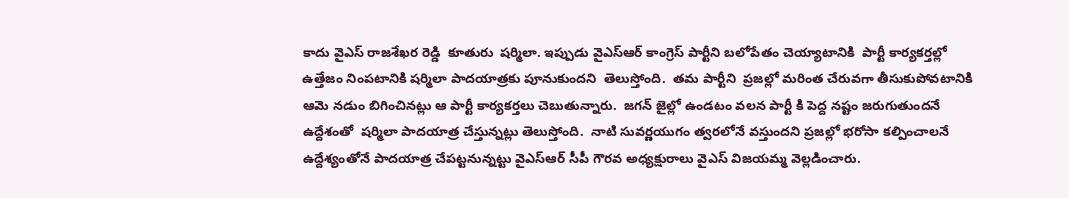కాదు వైఎస్ రాజశేఖర రెడ్డి  కూతురు  షర్మిలా. ఇప్పుడు వైఎస్ఆర్ కాంగ్రెస్ పార్టీని బలోపేతం చెయ్యాటానికి  పార్టీ కార్యకర్తల్లో ఉత్తేజం నింపటానికి షర్మిలా పాదయాత్రకు పూనుకుందని  తెలుస్తోంది.  తమ పార్టీని  ప్రజల్లో మరింత చేరువగా తీసుకుపోవటానికి  ఆమె నడుం బిగించినట్లు ఆ పార్టీ కార్యకర్తలు చెబుతున్నారు.  జగన్ జైల్లో ఉండటం వలన పార్టీ కి పెద్ద నష్టం జరుగుతుందనే ఉద్దేశంతో  షర్మిలా పాదయాత్ర చేస్తున్నట్లు తెలుస్తోంది.  నాటి సువర్ణయుగం త్వరలోనే వస్తుందని ప్రజల్లో భరోసా కల్పించాలనే ఉద్దేశ్యంతోనే పాదయాత్ర చేపట్టనున్నట్టు వైఎస్ఆర్ సీపీ గౌరవ అధ్యక్షురాలు వైఎస్ విజయమ్మ వెల్లడించారు.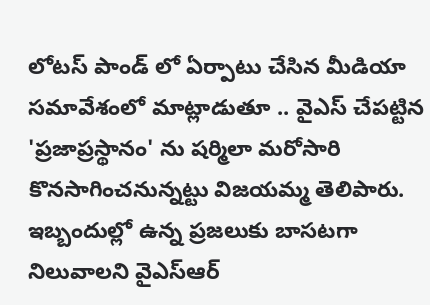లోటస్ పాండ్ లో ఏర్పాటు చేసిన మీడియా సమావేశంలో మాట్లాడుతూ .. వైఎస్ చేపట్టిన 'ప్రజాప్రస్థానం' ను షర్మిలా మరోసారి కొనసాగించనున్నట్టు విజయమ్మ తెలిపారు. ఇబ్బందుల్లో ఉన్న ప్రజలుకు బాసటగా నిలువాలని వైఎస్ఆర్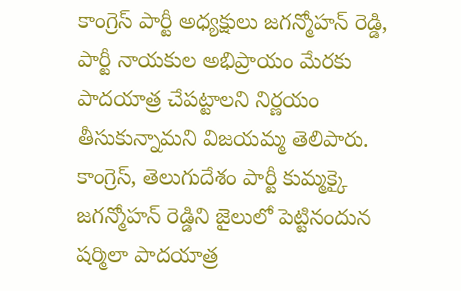కాంగ్రెస్ పార్టీ అధ్యక్షులు జగన్మోహన్ రెడ్డి, పార్టీ నాయకుల అభిప్రాయం మేరకు పాదయాత్ర చేపట్టాలని నిర్ణయం తీసుకున్నామని విజయమ్మ తెలిపారు. కాంగ్రెస్, తెలుగుదేశం పార్టీ కుమ్మక్కై జగన్మోహన్ రెడ్డిని జైలులో పెట్టినందున షర్మిలా పాదయాత్ర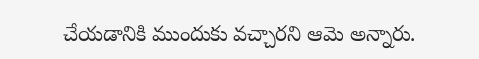చేయడానికి ముందుకు వచ్చారని ఆమె అన్నారు.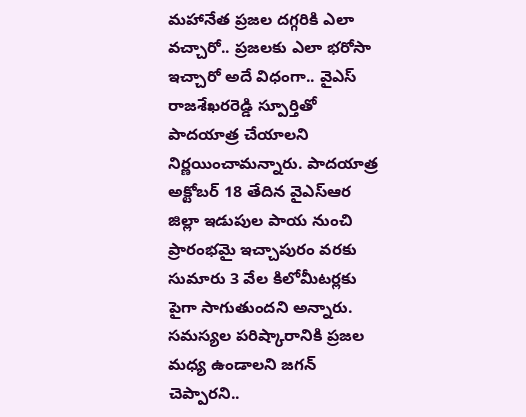మహానేత ప్రజల దగ్గరికి ఎలా వచ్చారో.. ప్రజలకు ఎలా భరోసా ఇచ్చారో అదే విధంగా.. వైఎస్ రాజశేఖరరెడ్డి స్పూర్తితో పాదయాత్ర చేయాలని నిర్ణయించామన్నారు. పాదయాత్ర అక్టోబర్ 18 తేదిన వైఎస్ఆర జిల్లా ఇడుపుల పాయ నుంచి ప్రారంభమై ఇచ్చాపురం వరకు సుమారు 3 వేల కిలోమీటర్లకు పైగా సాగుతుందని అన్నారు. సమస్యల పరిష్కారానికి ప్రజల మధ్య ఉండాలని జగన్ చెప్పారని..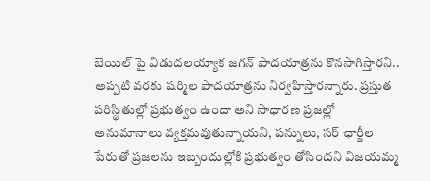బెయిల్ పై విడుదలయ్యాక జగన్ పాదయాత్రను కొనసాగిస్తారని.. అప్పటి వరకు షర్మిల పాదయాత్రను నిర్వహిస్తారన్నారు. ప్రస్తుత పరిస్థితుల్లో ప్రభుత్వం ఉందా అని సాధారణ ప్రజల్లో అనుమానాలు వ్యక్తమవుతున్నాయని, పన్నులు, సర్ ఛార్జీల పేరుతో ప్రజలను ఇబ్బందుల్లోకి ప్రభుత్వం తోసిందని విజయమ్మ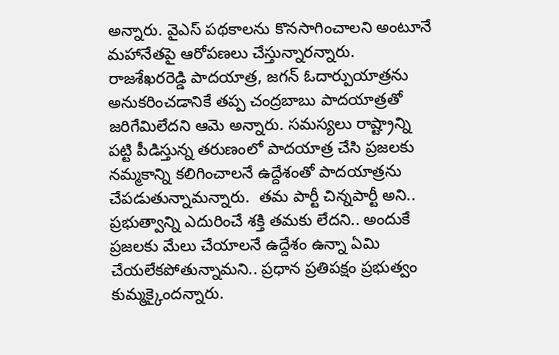అన్నారు. వైఎస్ పథకాలను కొనసాగించాలని అంటూనే మహానేతపై ఆరోపణలు చేస్తున్నారన్నారు. రాజశేఖరరెడ్డి పాదయాత్ర, జగన్ ఓదార్పుయాత్రను అనుకరించడానికే తప్ప చంద్రబాబు పాదయాత్రతో జరిగేమిలేదని ఆమె అన్నారు. సమస్యలు రాష్ట్రాన్ని పట్టి పీడిస్తున్న తరుణంలో పాదయాత్ర చేసి ప్రజలకు నమ్మకాన్ని కలిగించాలనే ఉద్దేశంతో పాదయాత్రను చేపడుతున్నామన్నారు.  తమ పార్టీ చిన్నపార్టీ అని.. ప్రభుత్వాన్ని ఎదురించే శక్తి తమకు లేదని.. అందుకే ప్రజలకు మేలు చేయాలనే ఉద్దేశం ఉన్నా ఏమి చేయలేకపోతున్నామని.. ప్రధాన ప్రతిపక్షం ప్రభుత్వం కుమ్మక్కైందన్నారు.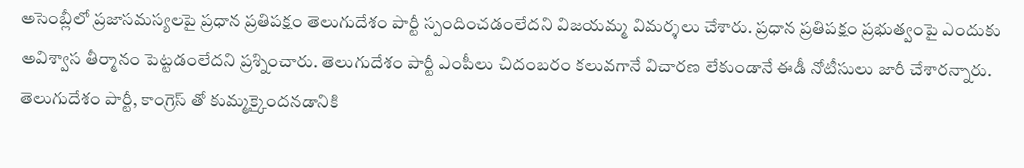అసెంబ్లీలో ప్రజాసమస్యలపై ప్రధాన ప్రతిపక్షం తెలుగుదేశం పార్టీ స్పందించడంలేదని విజయమ్మ విమర్శలు చేశారు. ప్రధాన ప్రతిపక్షం ప్రభుత్వంపై ఎందుకు అవిశ్వాస తీర్మానం పెట్టడంలేదని ప్రశ్నించారు. తెలుగుదేశం పార్టీ ఎంపీలు చిదంబరం కలువగానే విచారణ లేకుండానే ఈడీ నోటీసులు జారీ చేశారన్నారు. తెలుగుదేశం పార్టీ, కాంగ్రెస్ తో కుమ్మక్కైందనడానికి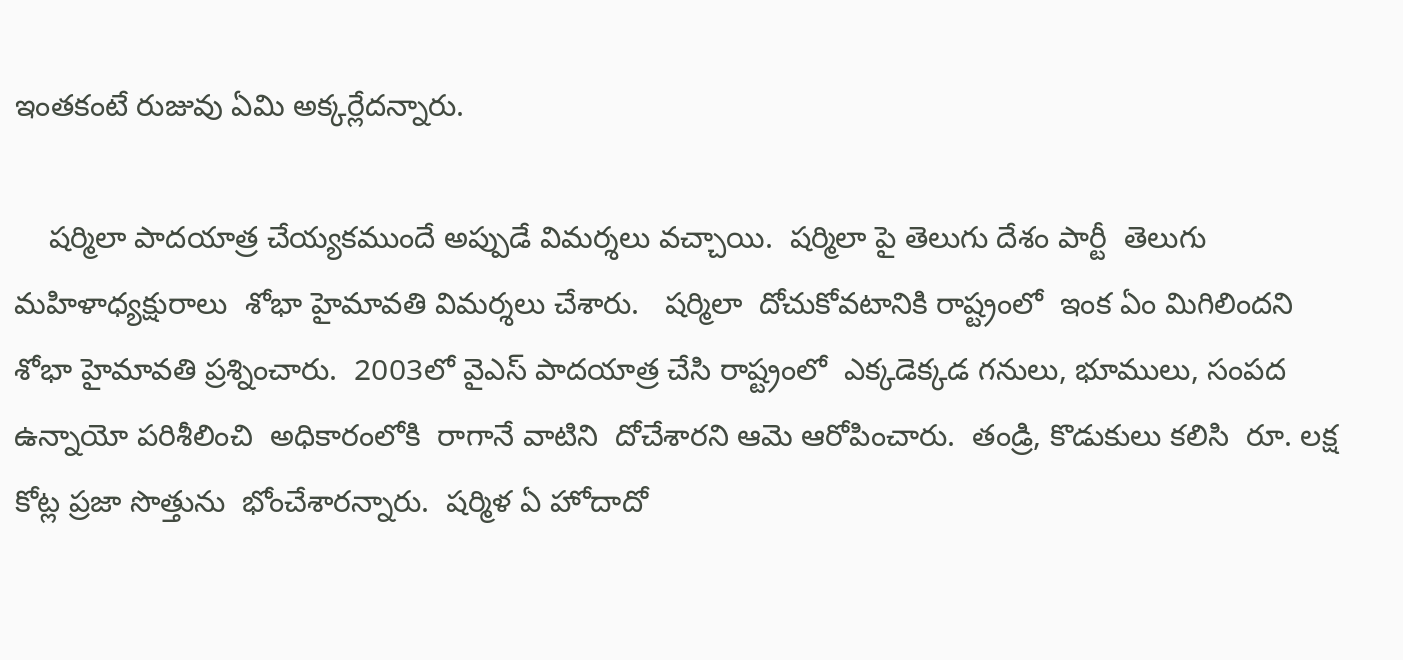ఇంతకంటే రుజువు ఏమి అక్కర్లేదన్నారు.

    షర్మిలా పాదయాత్ర చేయ్యకముందే అప్పుడే విమర్శలు వచ్చాయి.  షర్మిలా పై తెలుగు దేశం పార్టీ  తెలుగు మహిళాధ్యక్షురాలు  శోభా హైమావతి విమర్శలు చేశారు.   షర్మిలా  దోచుకోవటానికి రాష్ట్రంలో  ఇంక ఏం మిగిలిందని  శోభా హైమావతి ప్రశ్నించారు.  2003లో వైఎస్ పాదయాత్ర చేసి రాష్ట్రంలో  ఎక్కడెక్కడ గనులు, భూములు, సంపద ఉన్నాయో పరిశీలించి  అధికారంలోకి  రాగానే వాటిని  దోచేశారని ఆమె ఆరోపించారు.  తండ్రి, కొడుకులు కలిసి  రూ. లక్ష కోట్ల ప్రజా సొత్తును  భోంచేశారన్నారు.  షర్మిళ ఏ హోదాదో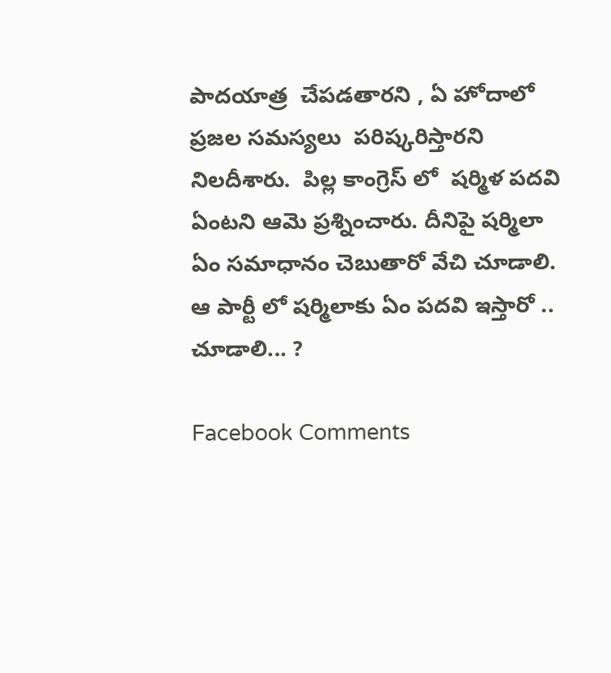పాదయాత్ర  చేపడతారని , ఏ హోదాలో  ప్రజల సమస్యలు  పరిష్కరిస్తారని  నిలదీశారు.  పిల్ల కాంగ్రెస్ లో  షర్మిళ పదవి ఏంటని ఆమె ప్రశ్నించారు. దీనిపై షర్మిలా ఏం సమాధానం చెబుతారో వేచి చూడాలి.  ఆ పార్టీ లో షర్మిలాకు ఏం పదవి ఇస్తారో .. చూడాలి... ?

Facebook Comments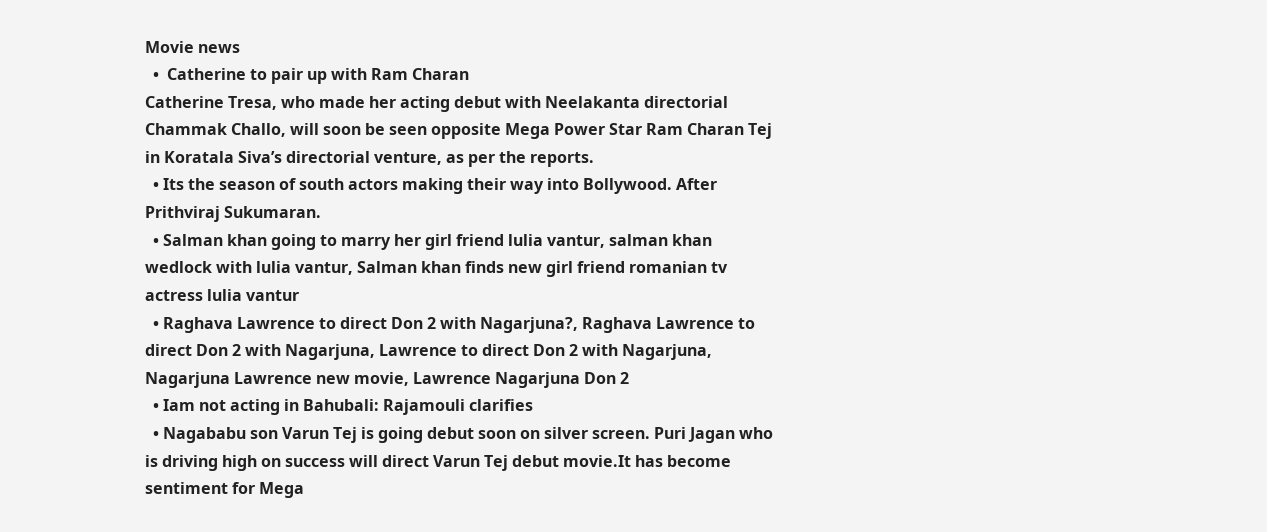Movie news
  •  Catherine to pair up with Ram Charan
Catherine Tresa, who made her acting debut with Neelakanta directorial Chammak Challo, will soon be seen opposite Mega Power Star Ram Charan Tej in Koratala Siva’s directorial venture, as per the reports.
  • Its the season of south actors making their way into Bollywood. After Prithviraj Sukumaran.
  • Salman khan going to marry her girl friend lulia vantur, salman khan wedlock with lulia vantur, Salman khan finds new girl friend romanian tv actress lulia vantur
  • Raghava Lawrence to direct Don 2 with Nagarjuna?, Raghava Lawrence to direct Don 2 with Nagarjuna, Lawrence to direct Don 2 with Nagarjuna, Nagarjuna Lawrence new movie, Lawrence Nagarjuna Don 2
  • Iam not acting in Bahubali: Rajamouli clarifies
  • Nagababu son Varun Tej is going debut soon on silver screen. Puri Jagan who is driving high on success will direct Varun Tej debut movie.It has become sentiment for Mega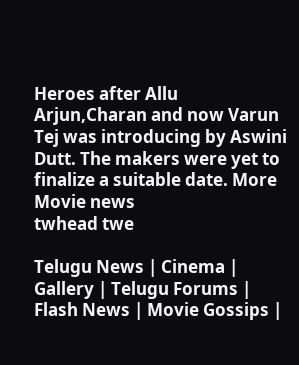Heroes after Allu Arjun,Charan and now Varun Tej was introducing by Aswini Dutt. The makers were yet to finalize a suitable date. More Movie news
twhead twe

Telugu News | Cinema | Gallery | Telugu Forums | Flash News | Movie Gossips |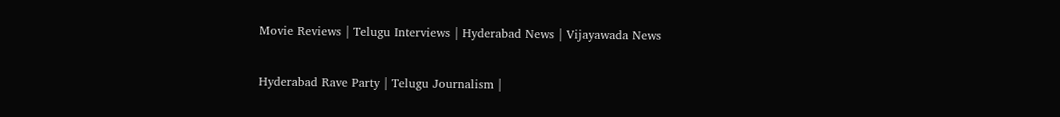Movie Reviews | Telugu Interviews | Hyderabad News | Vijayawada News

Hyderabad Rave Party | Telugu Journalism |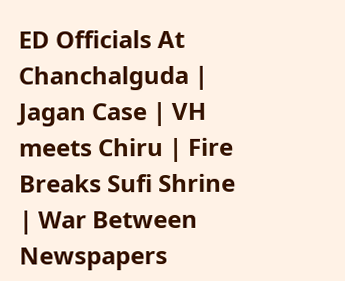ED Officials At Chanchalguda | Jagan Case | VH meets Chiru | Fire Breaks Sufi Shrine | War Between Newspapers